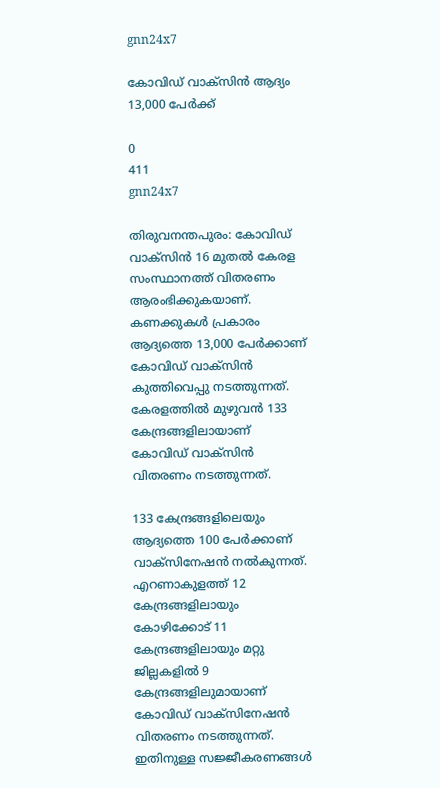gnn24x7

കോവിഡ് വാക്‌സിന്‍ ആദ്യം 13,000 പേര്‍ക്ക്

0
411
gnn24x7

തിരുവനന്തപുരം: കോവിഡ് വാക്‌സിന്‍ 16 മുതല്‍ കേരള സംസ്ഥാനത്ത് വിതരണം ആരംഭിക്കുകയാണ്. കണക്കുകള്‍ പ്രകാരം ആദ്യത്തെ 13,000 പേര്‍ക്കാണ് കോവിഡ് വാക്‌സിന്‍ കുത്തിവെപ്പു നടത്തുന്നത്. കേരളത്തില്‍ മുഴുവന്‍ 133 കേന്ദ്രങ്ങളിലായാണ് കോവിഡ് വാക്‌സിന്‍ വിതരണം നടത്തുന്നത്.

133 കേന്ദ്രങ്ങളിലെയും ആദ്യത്തെ 100 പേര്‍ക്കാണ് വാക്‌സിനേഷന്‍ നല്‍കുന്നത്. എറണാകുളത്ത് 12 കേന്ദ്രങ്ങളിലായും കോഴിക്കോട് 11 കേന്ദ്രങ്ങളിലായും മറ്റു ജില്ലകളില്‍ 9 കേന്ദ്രങ്ങളിലുമായാണ് കോവിഡ് വാക്‌സിനേഷന്‍ വിതരണം നടത്തുന്നത്. ഇതിനുള്ള സജ്ജീകരണങ്ങള്‍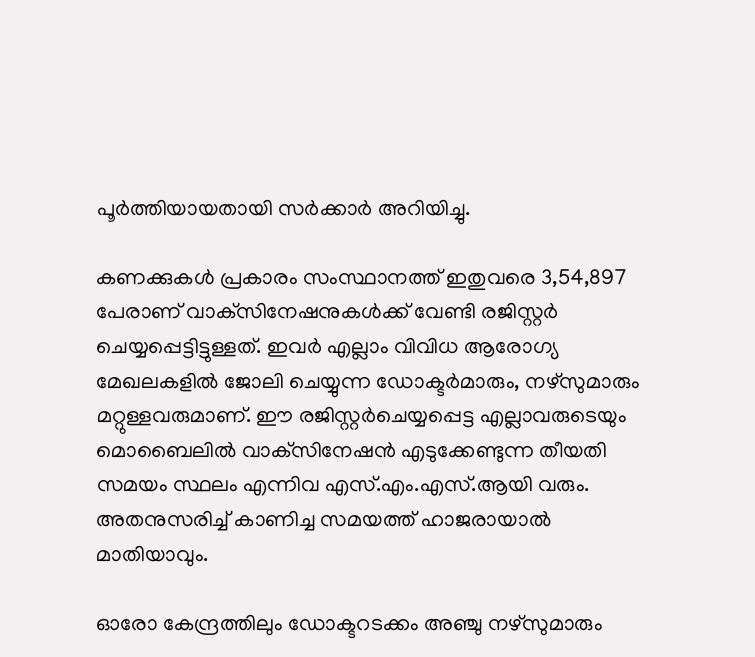പൂര്‍ത്തിയായതായി സര്‍ക്കാര്‍ അറിയിച്ചു.

കണക്കുകള്‍ പ്രകാരം സംസ്ഥാനത്ത് ഇതുവരെ 3,54,897 പേരാണ് വാക്‌സിനേഷനുകള്‍ക്ക് വേണ്ടി രജിസ്റ്റര്‍ ചെയ്യപ്പെട്ടിട്ടുള്ളത്. ഇവര്‍ എല്ലാം വിവിധ ആരോഗ്യ മേഖലകളില്‍ ജോലി ചെയ്യുന്ന ഡോക്ടര്‍മാരും, നഴ്‌സുമാരും മറ്റുള്ളവരുമാണ്. ഈ രജിസ്റ്റര്‍ചെയ്യപ്പെട്ട എല്ലാവരുടെയും മൊബൈലില്‍ വാക്‌സിനേഷന്‍ എടുക്കേണ്ടുന്ന തീയതി സമയം സ്ഥലം എന്നിവ എസ്.എം.എസ്.ആയി വരും. അതനുസരിച്ച് കാണിച്ച സമയത്ത് ഹാജരായാല്‍ മാതിയാവും.

ഓരോ കേന്ദ്രത്തിലും ഡോക്ടറടക്കം അഞ്ചു നഴ്‌സുമാരും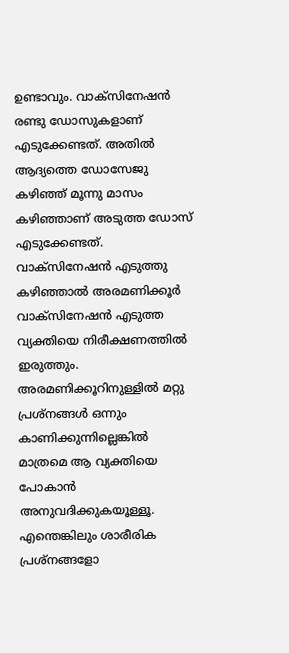ഉണ്ടാവും. വാക്‌സിനേഷന്‍ രണ്ടു ഡോസുകളാണ് എടുക്കേണ്ടത്. അതില്‍ ആദ്യത്തെ ഡോസേജു കഴിഞ്ഞ് മൂന്നു മാസം കഴിഞ്ഞാണ് അടുത്ത ഡോസ് എടുക്കേണ്ടത്. വാക്‌സിനേഷന്‍ എടുത്തു കഴിഞ്ഞാല്‍ അരമണിക്കൂര്‍ വാക്‌സിനേഷന്‍ എടുത്ത വ്യക്തിയെ നിരീക്ഷണത്തില്‍ ഇരുത്തും. അരമണിക്കൂറിനുള്ളില്‍ മറ്റു പ്രശ്‌നങ്ങള്‍ ഒന്നും കാണിക്കുന്നില്ലെങ്കില്‍ മാത്രമെ ആ വ്യക്തിയെ പോകാന്‍ അനുവദിക്കുകയൂള്ളൂ. എന്തെങ്കിലും ശാരീരിക പ്രശ്‌നങ്ങളോ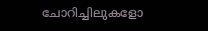ചോറിച്ചിലുകളോ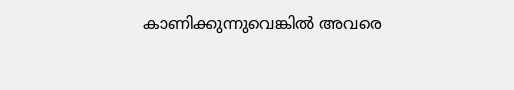കാണിക്കുന്നുവെങ്കില്‍ അവരെ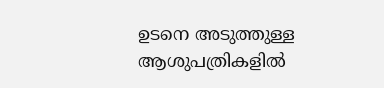ഉടനെ അടുത്തുള്ള ആശുപത്രികളില്‍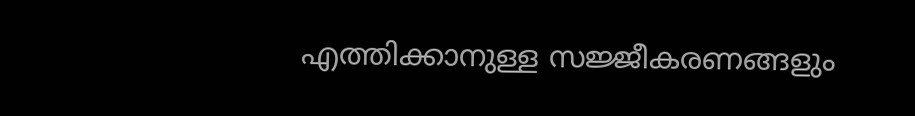എത്തിക്കാനുള്ള സജ്ജീകരണങ്ങളും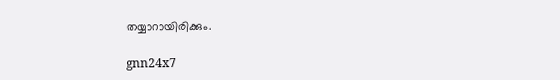തയ്യാറായിരിക്കും.

gnn24x7